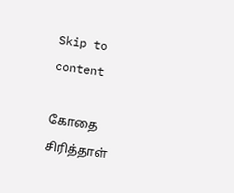Skip to content

கோதை சிரித்தாள்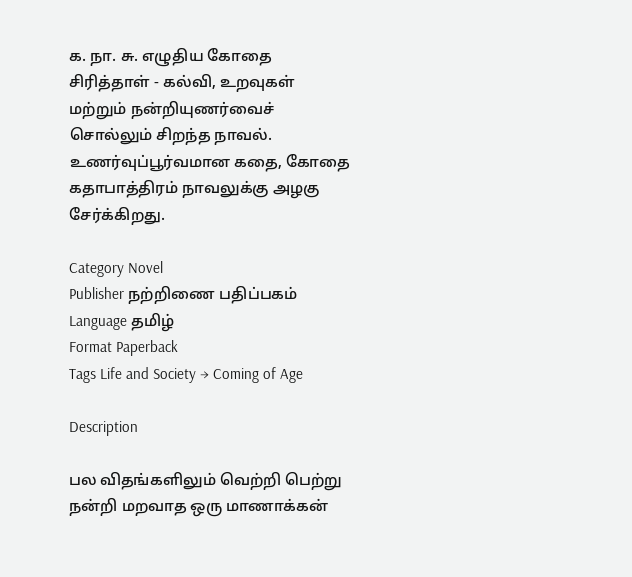க. நா. சு. எழுதிய கோதை சிரித்தாள் - கல்வி, உறவுகள் மற்றும் நன்றியுணர்வைச் சொல்லும் சிறந்த நாவல். உணர்வுப்பூர்வமான கதை, கோதை கதாபாத்திரம் நாவலுக்கு அழகு சேர்க்கிறது.

Category Novel
Publisher நற்றிணை பதிப்பகம்
Language தமிழ்
Format Paperback
Tags Life and Society → Coming of Age

Description

பல விதங்களிலும் வெற்றி பெற்று நன்றி மறவாத ஒரு மாணாக்கன்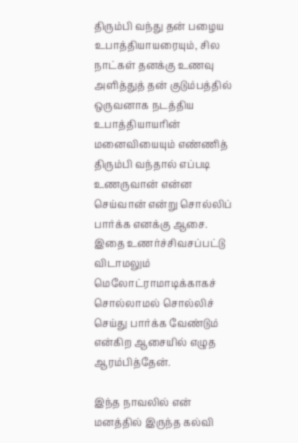திரும்பி வந்து தன் பழைய உபாத்தியாயரையும், சில நாட்கள் தனக்கு உணவு அளித்துத் தன் குடும்பத்தில் ஒருவனாக நடத்திய உபாத்தியாயரின் மனைவியையும் எண்ணித் திரும்பி வந்தால் எப்படி உணருவான் என்ன செய்வான் என்று சொல்லிப் பார்க்க எனக்கு ஆசை. இதை உணர்ச்சிவசப்பட்டு விடாமலும் மெலோட்ராமாடிக்காகச் சொல்லாமல் சொல்லிச் செய்து பார்க்க வேண்டும் என்கிற ஆசையில் எழுத ஆரம்பித்தேன்.

இந்த நாவலில் என் மனத்தில் இருந்த கல்வி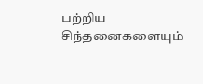பற்றிய சிந்தனைகளையும்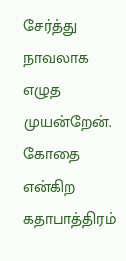சேர்த்து நாவலாக எழுத முயன்றேன். கோதை என்கிற கதாபாத்திரம்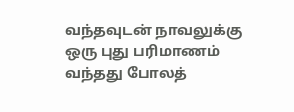வந்தவுடன் நாவலுக்கு ஒரு புது பரிமாணம் வந்தது போலத்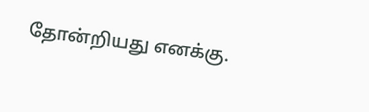தோன்றியது எனக்கு.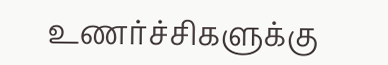உணர்ச்சிகளுக்கு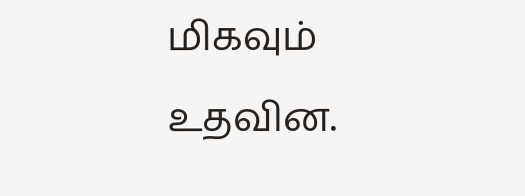மிகவும் உதவின.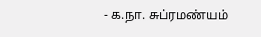- க.நா. சுப்ரமண்யம்